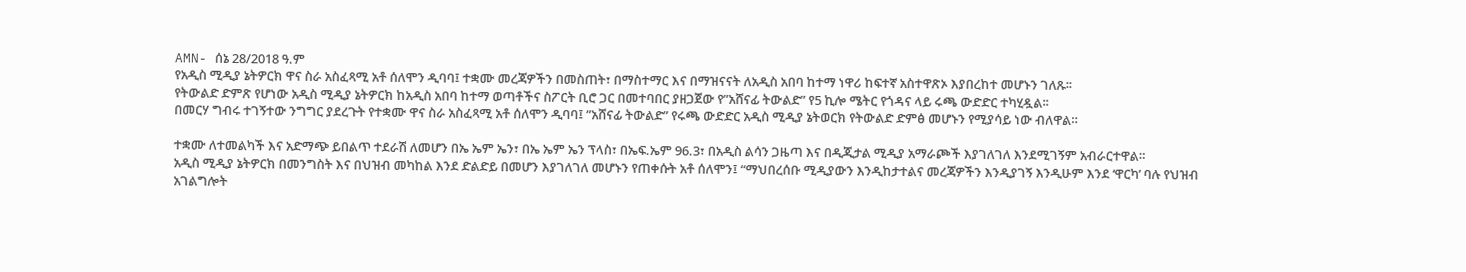AMN- ሰኔ 28/2018 ዓ.ም
የአዲስ ሚዲያ ኔትዎርክ ዋና ስራ አስፈጻሚ አቶ ሰለሞን ዲባባ፤ ተቋሙ መረጃዎችን በመስጠት፣ በማስተማር እና በማዝናናት ለአዲስ አበባ ከተማ ነዋሪ ከፍተኛ አስተዋጽኦ እያበረከተ መሆኑን ገለጹ፡፡
የትውልድ ድምጽ የሆነው አዲስ ሚዲያ ኔትዎርክ ከአዲስ አበባ ከተማ ወጣቶችና ስፖርት ቢሮ ጋር በመተባበር ያዘጋጀው የ”አሸናፊ ትውልድ” የ5 ኪሎ ሜትር የጎዳና ላይ ሩጫ ውድድር ተካሂዷል፡፡
በመርሃ ግብሩ ተገኝተው ንግግር ያደረጉት የተቋሙ ዋና ስራ አስፈጻሚ አቶ ሰለሞን ዲባባ፤ ”አሸናፊ ትውልድ” የሩጫ ውድድር አዲስ ሚዲያ ኔትወርክ የትውልድ ድምፅ መሆኑን የሚያሳይ ነው ብለዋል።

ተቋሙ ለተመልካች እና አድማጭ ይበልጥ ተደራሽ ለመሆን በኤ ኤም ኤን፣ በኤ ኤም ኤን ፕላስ፣ በኤፍ.ኤም 96.3፣ በአዲስ ልሳን ጋዜጣ እና በዲጂታል ሚዲያ አማራጮች እያገለገለ እንደሚገኝም አብራርተዋል።
አዲስ ሚዲያ ኔትዎርክ በመንግስት እና በህዝብ መካከል እንደ ድልድይ በመሆን እያገለገለ መሆኑን የጠቀሱት አቶ ሰለሞን፤ “ማህበረሰቡ ሚዲያውን እንዲከታተልና መረጃዎችን እንዲያገኝ እንዲሁም እንደ ‘ዋርካ’ ባሉ የህዝብ አገልግሎት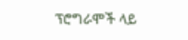ፕሮግራሞች ላይ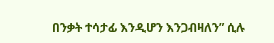በንቃት ተሳታፊ እንዲሆን እንጋብዛለን” ሲሉ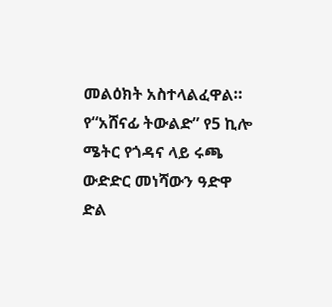መልዕክት አስተላልፈዋል።
የ“አሸናፊ ትውልድ” የ5 ኪሎ ሜትር የጎዳና ላይ ሩጫ ውድድር መነሻውን ዓድዋ ድል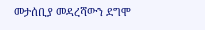መታሰቢያ መዳረሻውን ደግሞ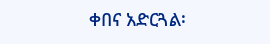ቀበና አድርጓል፡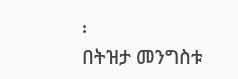፡
በትዝታ መንግስቱ